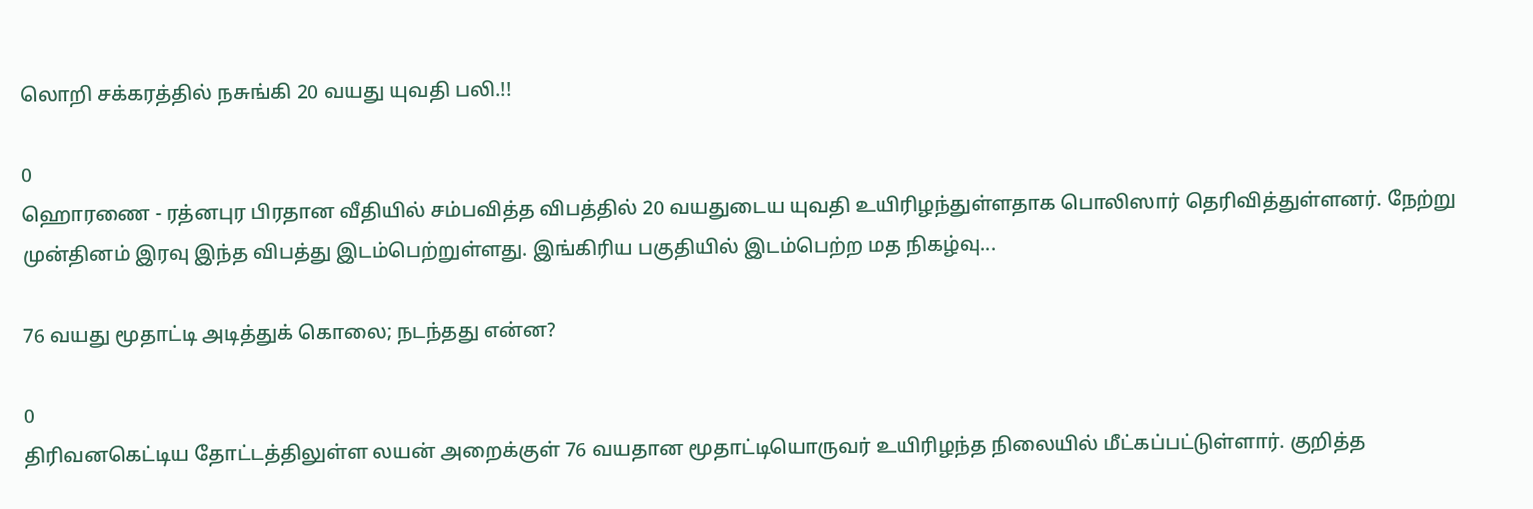லொறி சக்கரத்தில் நசுங்கி 20 வயது யுவதி பலி.!!

0
ஹொரணை - ரத்னபுர பிரதான வீதியில் சம்பவித்த விபத்தில் 20 வயதுடைய யுவதி உயிரிழந்துள்ளதாக பொலிஸார் தெரிவித்துள்ளனர். நேற்று முன்தினம் இரவு இந்த விபத்து இடம்பெற்றுள்ளது. இங்கிரிய பகுதியில் இடம்பெற்ற மத நிகழ்வு...

76 வயது மூதாட்டி அடித்துக் கொலை; நடந்தது என்ன?

0
திரிவனகெட்டிய தோட்டத்திலுள்ள லயன் அறைக்குள் 76 வயதான மூதாட்டியொருவர் உயிரிழந்த நிலையில் மீட்கப்பட்டுள்ளார். குறித்த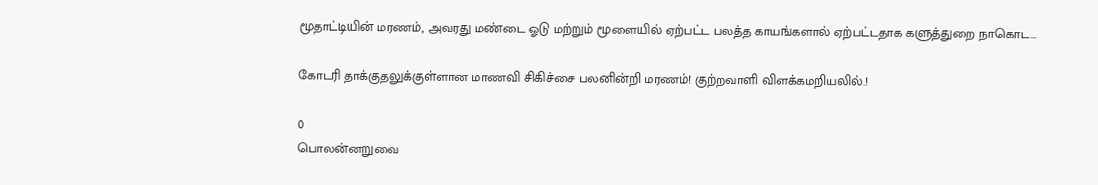மூதாட்டியின் மரணம், அவரது மண்டை ஓடு மற்றும் மூளையில் ஏற்பட்ட பலத்த காயங்களால் ஏற்பட்டதாக களுத்துறை நாகொட...

கோடரி தாக்குதலுக்குள்ளான மாணவி சிகிச்சை பலனின்றி மரணம்! குற்றவாளி விளக்கமறியலில்.!

0
பொலன்னறுவை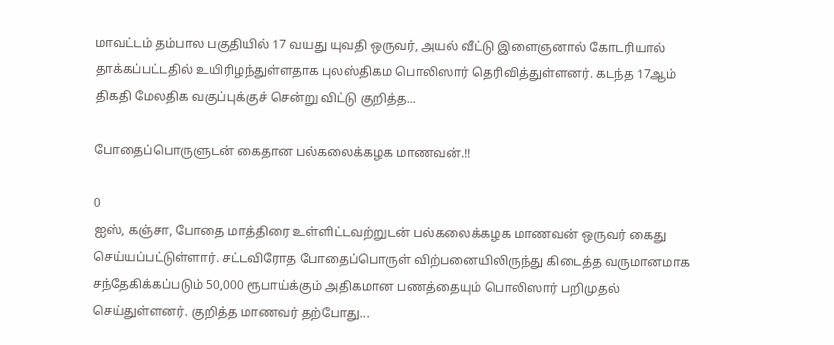மாவட்டம் தம்பால பகுதியில் 17 வயது யுவதி ஒருவர், அயல் வீட்டு இளைஞனால் கோடரியால் தாக்கப்பட்டதில் உயிரிழந்துள்ளதாக புலஸ்திகம பொலிஸார் தெரிவித்துள்ளனர். கடந்த 17ஆம் திகதி மேலதிக வகுப்புக்குச் சென்று விட்டு குறித்த...

போதைப்பொருளுடன் கைதான பல்கலைக்கழக மாணவன்.!!

0
ஐஸ், கஞ்சா, போதை மாத்திரை உள்ளிட்டவற்றுடன் பல்கலைக்கழக மாணவன் ஒருவர் கைது செய்யப்பட்டுள்ளார். சட்டவிரோத போதைப்பொருள் விற்பனையிலிருந்து கிடைத்த வருமானமாக சந்தேகிக்கப்படும் 50,000 ரூபாய்க்கும் அதிகமான பணத்தையும் பொலிஸார் பறிமுதல் செய்துள்ளனர். குறித்த மாணவர் தற்போது...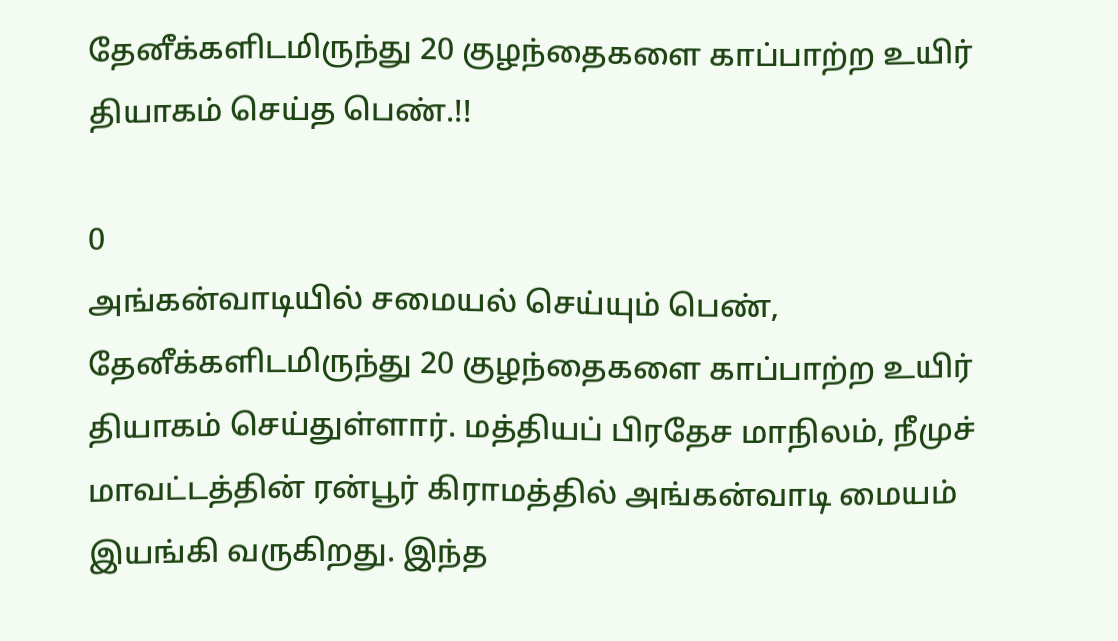தேனீக்களிடமிருந்து 20 குழந்தைகளை காப்பாற்ற உயிர் தியாகம் செய்த பெண்.!!

0
அங்கன்வாடியில் சமையல் செய்யும் பெண், தேனீக்களிடமிருந்து 20 குழந்தைகளை காப்பாற்ற உயிர் தியாகம் செய்துள்ளார். மத்தியப் பிரதேச மாநிலம், நீமுச் மாவட்டத்தின் ரன்பூர் கிராமத்தில் அங்கன்வாடி மையம் இயங்கி வருகிறது. இந்த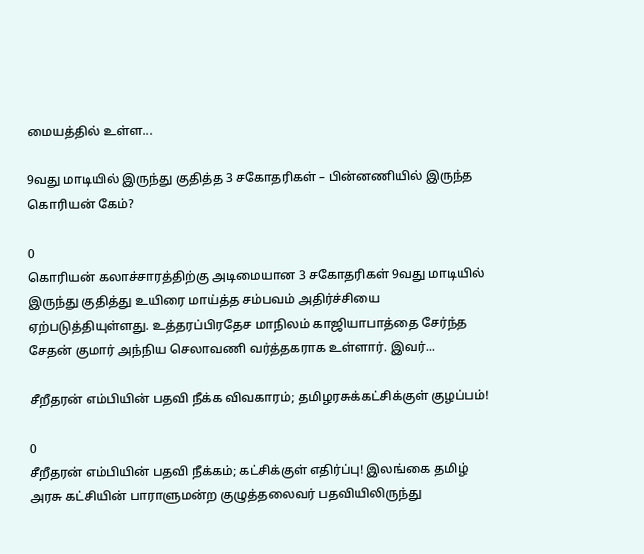மையத்தில் உள்ள...

9வது மாடியில் இருந்து குதித்த 3 சகோதரிகள் – பின்னணியில் இருந்த கொரியன் கேம்?

0
கொரியன் கலாச்சாரத்திற்கு அடிமையான 3 சகோதரிகள் 9வது மாடியில் இருந்து குதித்து உயிரை மாய்த்த சம்பவம் அதிர்ச்சியை ஏற்படுத்தியுள்ளது. உத்தரப்பிரதேச மாநிலம் காஜியாபாத்தை சேர்ந்த சேதன் குமார் அந்நிய செலாவணி வர்த்தகராக உள்ளார். இவர்...

சீறீதரன் எம்பியின் பதவி நீக்க விவகாரம்; தமிழரசுக்கட்சிக்குள் குழப்பம்!

0
சீறீதரன் எம்பியின் பதவி நீக்கம்; கட்சிக்குள் எதிர்ப்பு! இலங்கை தமிழ் அரசு கட்சியின் பாராளுமன்ற குழுத்தலைவர் பதவியிலிருந்து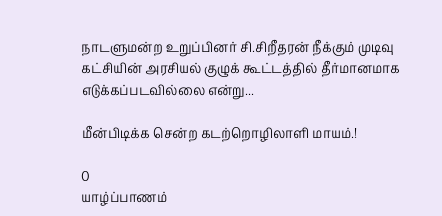நாடளுமன்ற உறுப்பினர் சி.சிறீதரன் நீக்கும் முடிவு கட்சியின் அரசியல் குழுக் கூட்டத்தில் தீர்மானமாக எடுக்கப்படவில்லை என்று...

மீன்பிடிக்க சென்ற கடற்றொழிலாளி மாயம்.!

0
யாழ்ப்பாணம்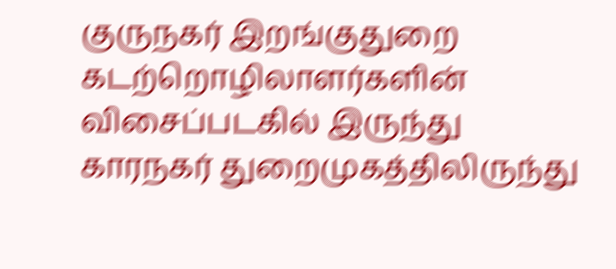குருநகர் இறங்குதுறை கடற்றொழிலாளர்களின் விசைப்படகில் இருந்து காரநகர் துறைமுகத்திலிருந்து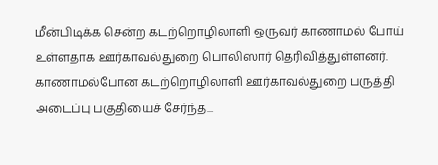மீன்பிடிக்க சென்ற கடற்றொழிலாளி ஒருவர் காணாமல் போய் உள்ளதாக ஊர்காவல்துறை பொலிஸார் தெரிவித்துள்ளனர். காணாமல்போன கடற்றொழிலாளி ஊர்காவல்துறை பருத்தி அடைப்பு பகுதியைச் சேர்ந்த...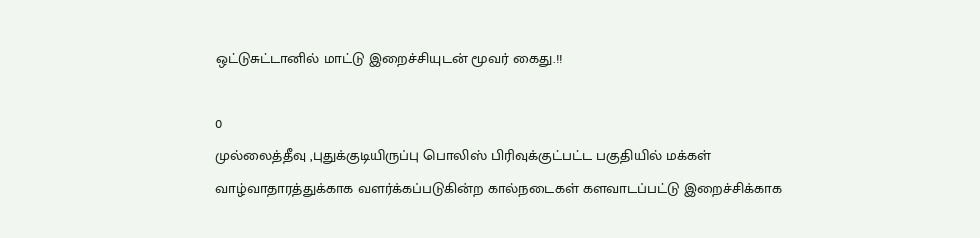ஒட்டுசுட்டானில் மாட்டு இறைச்சியுடன் மூவர் கைது.!!

0
முல்லைத்தீவு ,புதுக்குடியிருப்பு பொலிஸ் பிரிவுக்குட்பட்ட பகுதியில் மக்கள் வாழ்வாதாரத்துக்காக வளர்க்கப்படுகின்ற கால்நடைகள் களவாடப்பட்டு இறைச்சிக்காக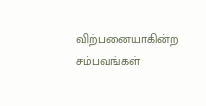விற்பனையாகின்ற சம்பவங்கள்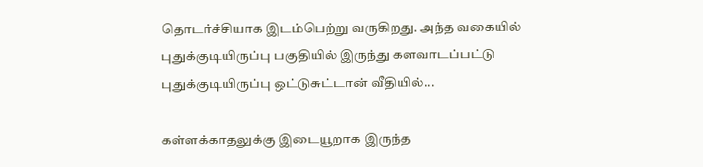தொடர்ச்சியாக இடம்பெற்று வருகிறது. அந்த வகையில் புதுக்குடியிருப்பு பகுதியில் இருந்து களவாடப்பட்டு புதுக்குடியிருப்பு ஒட்டுசுட்டான் வீதியில்...

கள்ளக்காதலுக்கு இடையூறாக இருந்த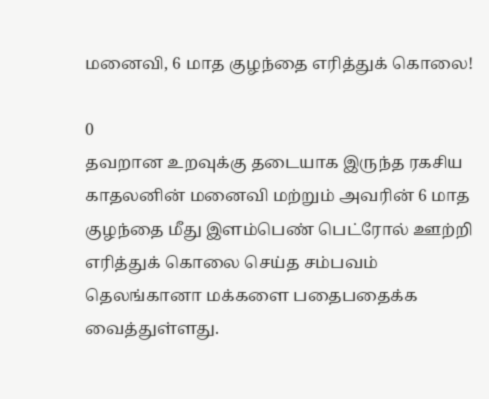மனைவி, 6 மாத குழந்தை எரித்துக் கொலை!

0
தவறான உறவுக்கு தடையாக இருந்த ரகசிய காதலனின் மனைவி மற்றும் அவரின் 6 மாத குழந்தை மீது இளம்பெண் பெட்ரோல் ஊற்றி எரித்துக் கொலை செய்த சம்பவம் தெலங்கானா மக்களை பதைபதைக்க வைத்துள்ளது.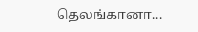தெலங்கானா...